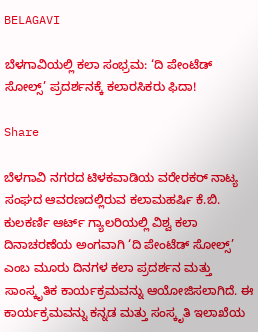BELAGAVI

ಬೆಳಗಾವಿಯಲ್ಲಿ ಕಲಾ ಸಂಭ್ರಮ: ‘ದಿ ಪೇಂಟೆಡ್ ಸೋಲ್ಸ್’ ಪ್ರದರ್ಶನಕ್ಕೆ ಕಲಾರಸಿಕರು ಫಿದಾ!

Share

ಬೆಳಗಾವಿ ನಗರದ ಟಿಳಕವಾಡಿಯ ವರೇರಕರ್ ನಾಟ್ಯ ಸಂಘದ ಆವರಣದಲ್ಲಿರುವ ಕಲಾಮಹರ್ಷಿ ಕೆ.ಬಿ. ಕುಲಕರ್ಣಿ ಆರ್ಟ್ ಗ್ಯಾಲರಿಯಲ್ಲಿ ವಿಶ್ವ ಕಲಾ ದಿನಾಚರಣೆಯ ಅಂಗವಾಗಿ ‘ದಿ ಪೇಂಟೆಡ್ ಸೋಲ್ಸ್’ ಎಂಬ ಮೂರು ದಿನಗಳ ಕಲಾ ಪ್ರದರ್ಶನ ಮತ್ತು ಸಾಂಸ್ಕೃತಿಕ ಕಾರ್ಯಕ್ರಮವನ್ನು ಆಯೋಜಿಸಲಾಗಿದೆ. ಈ ಕಾರ್ಯಕ್ರಮವನ್ನು ಕನ್ನಡ ಮತ್ತು ಸಂಸ್ಕೃತಿ ಇಲಾಖೆಯ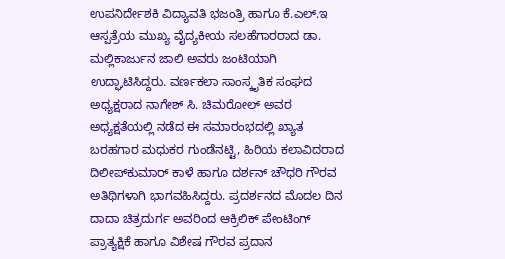ಉಪನಿರ್ದೇಶಕಿ ವಿದ್ಯಾವತಿ ಭಜಂತ್ರಿ ಹಾಗೂ ಕೆ.ಎಲ್.ಇ ಆಸ್ಪತ್ರೆಯ ಮುಖ್ಯ ವೈದ್ಯಕೀಯ ಸಲಹೆಗಾರರಾದ ಡಾ. ಮಲ್ಲಿಕಾರ್ಜುನ ಜಾಲಿ ಅವರು ಜಂಟಿಯಾಗಿ ಉದ್ಘಾಟಿಸಿದ್ದರು. ವರ್ಣಕಲಾ ಸಾಂಸ್ಕೃತಿಕ ಸಂಘದ ಅಧ್ಯಕ್ಷರಾದ ನಾಗೇಶ್ ಸಿ. ಚಿಮರೋಲ್ ಅವರ ಅಧ್ಯಕ್ಷತೆಯಲ್ಲಿ ನಡೆದ ಈ ಸಮಾರಂಭದಲ್ಲಿ ಖ್ಯಾತ ಬರಹಗಾರ ಮಧುಕರ ಗುಂಡೆನಟ್ಟಿ, ಹಿರಿಯ ಕಲಾವಿದರಾದ ದಿಲೀಪ್‌ಕುಮಾರ್ ಕಾಳೆ ಹಾಗೂ ದರ್ಶನ್ ಚೌಧರಿ ಗೌರವ ಅತಿಥಿಗಳಾಗಿ ಭಾಗವಹಿಸಿದ್ದರು. ಪ್ರದರ್ಶನದ ಮೊದಲ ದಿನ ದಾದಾ ಚಿತ್ರದುರ್ಗ ಅವರಿಂದ ಆಕ್ರಿಲಿಕ್ ಪೇಂಟಿಂಗ್ ಪ್ರಾತ್ಯಕ್ಷಿಕೆ ಹಾಗೂ ವಿಶೇಷ ಗೌರವ ಪ್ರದಾನ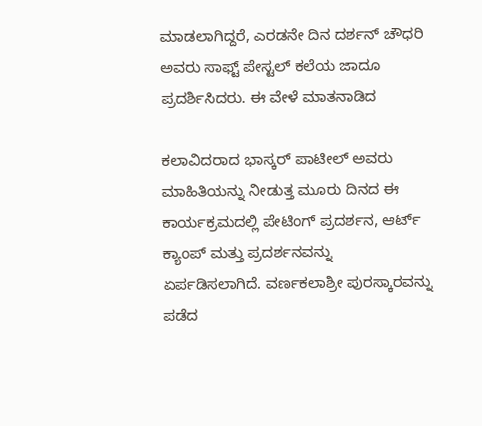ಮಾಡಲಾಗಿದ್ದರೆ, ಎರಡನೇ ದಿನ ದರ್ಶನ್ ಚೌಧರಿ ಅವರು ಸಾಫ್ಟ್ ಪೇಸ್ಟಲ್ ಕಲೆಯ ಜಾದೂ ಪ್ರದರ್ಶಿಸಿದರು. ಈ ವೇಳೆ ಮಾತನಾಡಿದ

ಕಲಾವಿದರಾದ ಭಾಸ್ಕರ್ ಪಾಟೀಲ್ ಅವರು ಮಾಹಿತಿಯನ್ನು ನೀಡುತ್ತ ಮೂರು ದಿನದ ಈ ಕಾರ್ಯಕ್ರಮದಲ್ಲಿ ಪೇಟಿಂಗ್ ಪ್ರದರ್ಶನ, ಆರ್ಟ್ ಕ್ಯಾಂಪ್ ಮತ್ತು ಪ್ರದರ್ಶನವನ್ನು ಏರ್ಪಡಿಸಲಾಗಿದೆ. ವರ್ಣಕಲಾಶ್ರೀ ಪುರಸ್ಕಾರವನ್ನು ಪಡೆದ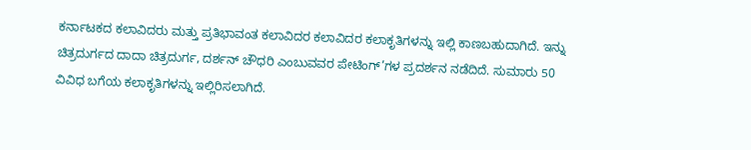ಕರ್ನಾಟಕದ ಕಲಾವಿದರು ಮತ್ತು ಪ್ರತಿಭಾವಂತ ಕಲಾವಿದರ ಕಲಾವಿದರ ಕಲಾಕೃತಿಗಳನ್ನು ಇಲ್ಲಿ ಕಾಣಬಹುದಾಗಿದೆ. ಇನ್ನು ಚಿತ್ರದುರ್ಗದ ದಾದಾ ಚಿತ್ರದುರ್ಗ, ದರ್ಶನ್ ಚೌಧರಿ ಎಂಬುವವರ ಪೇಟಿಂಗ್’ಗಳ ಪ್ರದರ್ಶನ ನಡೆದಿದೆ. ಸುಮಾರು 50 ವಿವಿಧ ಬಗೆಯ ಕಲಾಕೃತಿಗಳನ್ನು ಇಲ್ಲಿರಿಸಲಾಗಿದೆ.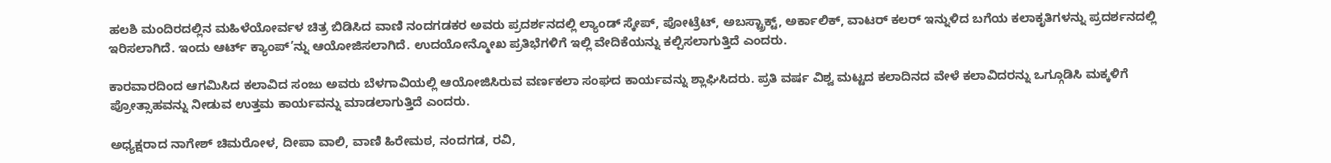ಹಲಶಿ ಮಂದಿರದಲ್ಲಿನ ಮಹಿಳೆಯೋರ್ವಳ ಚಿತ್ರ ಬಿಡಿಸಿದ ವಾಣಿ ನಂದಗಡಕರ ಅವರು ಪ್ರದರ್ಶನದಲ್ಲಿ ಲ್ಯಾಂಡ್ ಸ್ಕೇಪ್, ಪೋಟ್ರೆಟ್, ಅಬಸ್ಟ್ರಾಕ್ಟ್, ಅರ್ಕಾಲಿಕ್, ವಾಟರ್ ಕಲರ್ ಇನ್ನುಳಿದ ಬಗೆಯ ಕಲಾಕೃತಿಗಳನ್ನು ಪ್ರದರ್ಶನದಲ್ಲಿ ಇರಿಸಲಾಗಿದೆ. ಇಂದು ಆರ್ಟ್ ಕ್ಯಾಂಪ್’ನ್ನು ಆಯೋಜಿಸಲಾಗಿದೆ. ಉದಯೋನ್ಮೋಖ ಪ್ರತಿಭೆಗಳಿಗೆ ಇಲ್ಲಿ ವೇದಿಕೆಯನ್ನು ಕಲ್ಪಿಸಲಾಗುತ್ತಿದೆ ಎಂದರು.

ಕಾರವಾರದಿಂದ ಆಗಮಿಸಿದ ಕಲಾವಿದ ಸಂಜು ಅವರು ಬೆಳಗಾವಿಯಲ್ಲಿ ಆಯೋಜಿಸಿರುವ ವರ್ಣಕಲಾ ಸಂಘದ ಕಾರ್ಯವನ್ನು ಶ್ಲಾಘಿಸಿದರು. ಪ್ರತಿ ವರ್ಷ ವಿಶ್ವ ಮಟ್ಟದ ಕಲಾದಿನದ ವೇಳೆ ಕಲಾವಿದರನ್ನು ಒಗ್ಗೂಡಿಸಿ ಮಕ್ಕಳಿಗೆ ಪ್ರೋತ್ಸಾಹವನ್ನು ನೀಡುವ ಉತ್ತಮ ಕಾರ್ಯವನ್ನು ಮಾಡಲಾಗುತ್ತಿದೆ ಎಂದರು.

ಅಧ್ಯಕ್ಷರಾದ ನಾಗೇಶ್ ಚಿಮರೋಳ, ದೀಪಾ ವಾಲಿ, ವಾಣಿ ಹಿರೇಮಠ, ನಂದಗಡ, ರವಿ,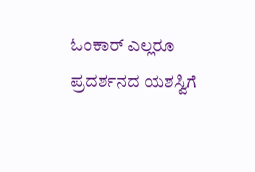ಓಂಕಾರ್ ಎಲ್ಲರೂ ಪ್ರದರ್ಶನದ ಯಶಸ್ವಿಗೆ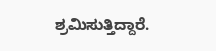ಶ್ರಮಿಸುತ್ತಿದ್ದಾರೆ.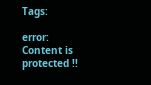Tags:

error: Content is protected !!